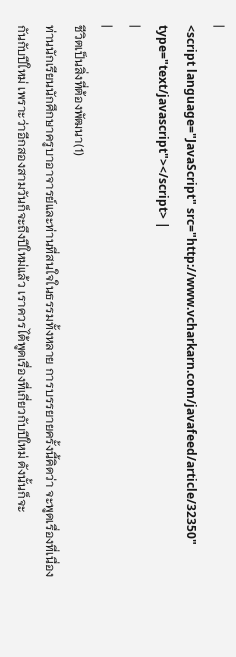|
<script language="JavaScript" src="http://www.vcharkarn.com/javafeed/article/32350" type="text/javascript"></script> |
|
|
ชีวิตเป็นสิ่งที่ต้องพัฒนา(1)
ท่านนักเรียนนักศึกษาครูบาอาจารย์และท่านที่สนใจในธรรมทั้งหลาย การบรรยายครั้งนี้คิดว่า จะพูดเรื่องที่เนื่องกันกับปีใหม่ เพราะว่าอีกสองสามวันก็จะถึงปีใหม่แล้ว เราควรได้พูดเรื่องที่เกี่ยวกับปีใหม่ ดังนั้นก็จะ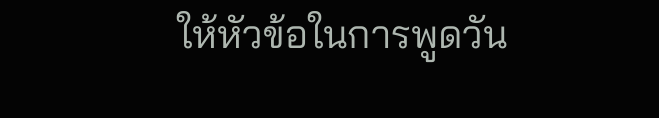ให้หัวข้อในการพูดวัน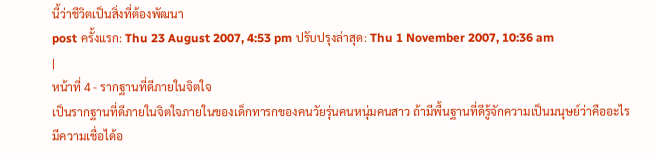นี้ว่าชีวิตเป็นสิ่งที่ต้องพัฒนา
post ครั้งแรก: Thu 23 August 2007, 4:53 pm ปรับปรุงล่าสุด: Thu 1 November 2007, 10:36 am
|
หน้าที่ 4 - รากฐานที่ดีภายในจิตใจ
เป็นรากฐานที่ดีภายในจิตใจภายในของเด็กทารกของคนวัยรุ่นคนหนุ่มคนสาว ถ้ามีพื้นฐานที่ดีรู้จักความเป็นมนุษย์ว่าคืออะไร มีความเชื่อได้อ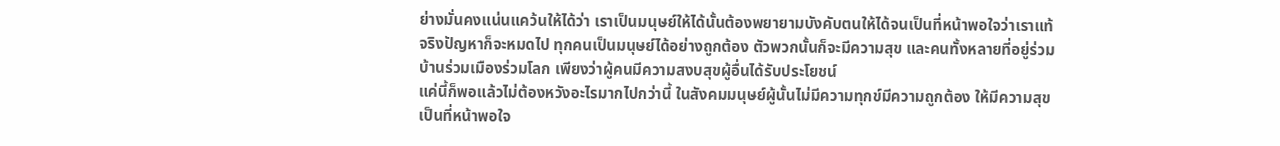ย่างมั่นคงแน่นแคว้นให้ได้ว่า เราเป็นมนุษย์ให้ได้นั้นต้องพยายามบังคับตนให้ได้จนเป็นที่หน้าพอใจว่าเราแท้จริงปัญหาก็จะหมดไป ทุกคนเป็นมนุษย์ได้อย่างถูกต้อง ตัวพวกนั้นก็จะมีความสุข และคนทั้งหลายที่อยู่ร่วมบ้านร่วมเมืองร่วมโลก เพียงว่าผู้คนมีความสงบสุขผู้อื่นได้รับประโยชน์
แค่นี้ก็พอแล้วไม่ต้องหวังอะไรมากไปกว่านี้ ในสังคมมนุษย์ผู้นั้นไม่มีความทุกข์มีความถูกต้อง ให้มีความสุขเป็นที่หน้าพอใจ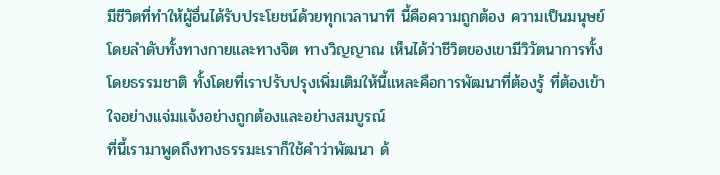มีชีวิตที่ทำให้ผู้อื่นได้รับประโยชน์ด้วยทุกเวลานาที นี้คือความถูกต้อง ความเป็นมนุษย์โดยลำดับทั้งทางกายและทางจิต ทางวิญญาณ เห็นได้ว่าชีวิตของเขามีวิวัตนาการทั้งโดยธรรมชาติ ทั้งโดยที่เราปรับปรุงเพิ่มเติมให้นี้แหละคือการพัฒนาที่ต้องรู้ ที่ต้องเข้าใจอย่างแจ่มแจ้งอย่างถูกต้องและอย่างสมบูรณ์
ที่นี้เรามาพูดถึงทางธรรมะเราก็ใช้คำว่าพัฒนา ด้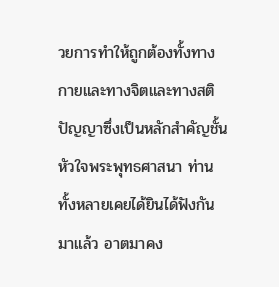วยการทำให้ถูกต้องทั้งทางกายและทางจิตและทางสติปัญญาซึ่งเป็นหลักสำคัญชั้นหัวใจพระพุทธศาสนา ท่านทั้งหลายเคยได้ยินได้ฟังกันมาแล้ว อาตมาคง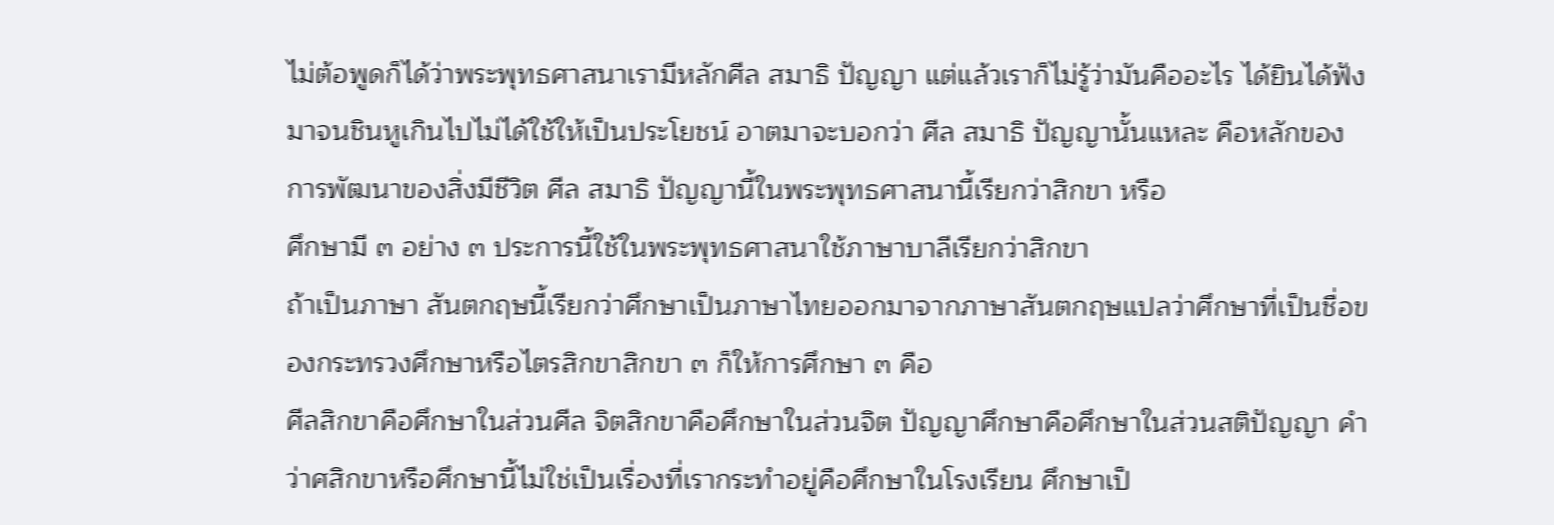ไม่ต้อพูดก็ได้ว่าพระพุทธศาสนาเรามีหลักศีล สมาธิ ปัญญา แต่แล้วเราก็ไม่รู้ว่ามันคืออะไร ได้ยินได้ฟังมาจนชินหูเกินไปไม่ได้ใช้ให้เป็นประโยชน์ อาตมาจะบอกว่า ศีล สมาธิ ปัญญานั้นแหละ คือหลักของการพัฒนาของสิ่งมีชีวิต ศีล สมาธิ ปัญญานี้ในพระพุทธศาสนานี้เรียกว่าสิกขา หรือ
ศึกษามี ๓ อย่าง ๓ ประการนี้ใช้ในพระพุทธศาสนาใช้ภาษาบาลีเรียกว่าสิกขา
ถ้าเป็นภาษา สันตกฤษนี้เรียกว่าศึกษาเป็นภาษาไทยออกมาจากภาษาสันตกฤษแปลว่าศึกษาที่เป็นชื่อของกระทรวงศึกษาหรือไตรสิกขาสิกขา ๓ ก็ให้การศึกษา ๓ คือ
ศีลสิกขาคือศึกษาในส่วนศีล จิตสิกขาคือศึกษาในส่วนจิต ปัญญาศึกษาคือศึกษาในส่วนสติปัญญา คำว่าศสิกขาหรือศึกษานี้ไม่ใช่เป็นเรื่องที่เรากระทำอยู่คือศึกษาในโรงเรียน ศึกษาเป็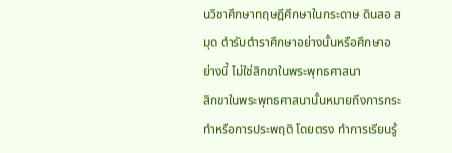นวิชาศึกษาทฤษฎีศึกษาในกระดาษ ดินสอ สมุด ตำรับตำราศึกษาอย่างนั้นหรือศึกษาอย่างนี้ ไม่ใช่สิกขาในพระพุทธศาสนา
สิกขาในพระพุทธศาสนานั้นหมายถึงการกระทำหรือการประพฤติ โดยตรง ทำการเรียนรู้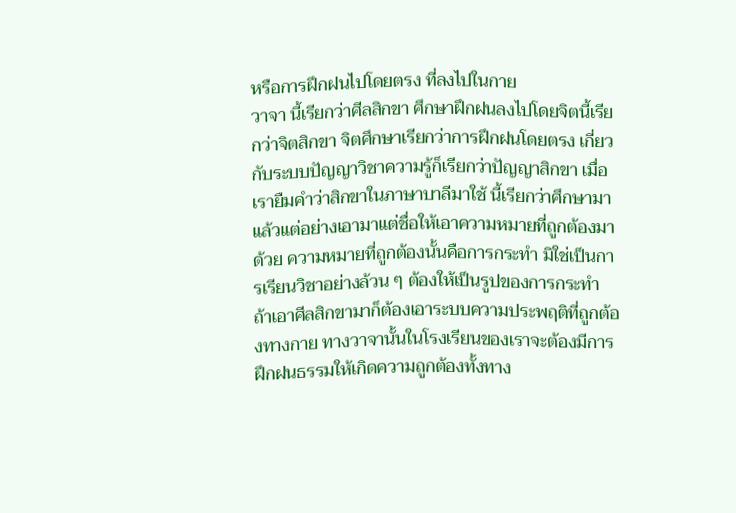หรือการฝึกฝนไปโดยตรง ที่ลงไปในกาย
วาจา นี้เรียกว่าศีลสิกขา ศึกษาฝึกฝนลงไปโดยจิตนี้เรียกว่าจิตสิกขา จิตศึกษาเรียกว่าการฝึกฝนโดยตรง เกี่ยวกับระบบปัญญาวิชาความรู้ก็เรียกว่าปัญญาสิกขา เมื่อเรายืมคำว่าสิกขาในภาษาบาลีมาใช้ นี้เรียกว่าศึกษามาแล้วแต่อย่างเอามาแต่ชื่อให้เอาความหมายที่ถูกต้องมาด้วย ความหมายที่ถูกต้องนั้นคือการกระทำ มิใช่เป็นการเรียนวิชาอย่างล้วน ๆ ต้องให้เป็นรูปของการกระทำ
ถ้าเอาศีลสิกขามาก็ต้องเอาระบบความประพฤติที่ถูกต้องทางกาย ทางวาจานั้นในโรงเรียนของเราจะต้องมีการฝึกฝนธรรมให้เกิดความถูกต้องทั้งทาง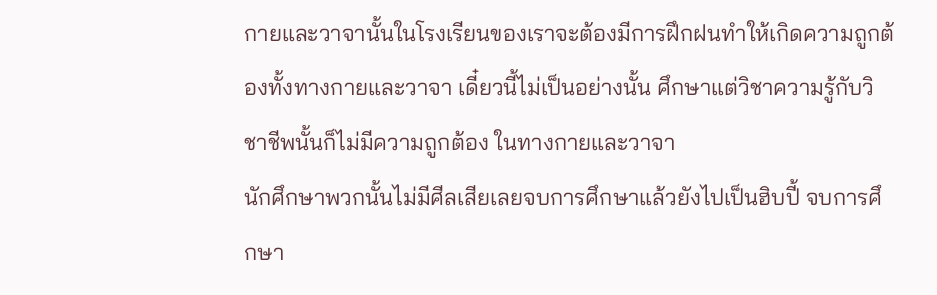กายและวาจานั้นในโรงเรียนของเราจะต้องมีการฝึกฝนทำให้เกิดความถูกต้องทั้งทางกายและวาจา เดี๋ยวนี้ไม่เป็นอย่างนั้น ศึกษาแต่วิชาความรู้กับวิชาชีพนั้นก็ไม่มีความถูกต้อง ในทางกายและวาจา
นักศึกษาพวกนั้นไม่มีศีลเสียเลยจบการศึกษาแล้วยังไปเป็นฮิบปี้ จบการศึกษา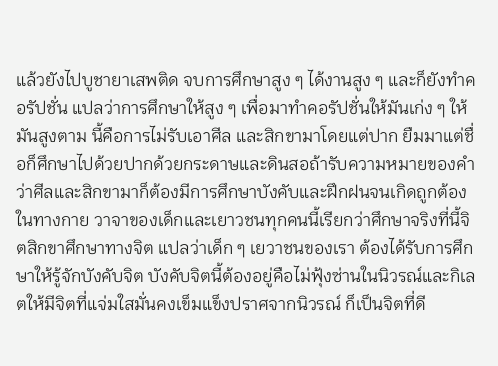แล้วยังไปบูชายาเสพติด จบการศึกษาสูง ๆ ได้งานสูง ๆ และก็ยังทำคอรัปชั่น แปลว่าการศึกษาให้สูง ๆ เพื่อมาทำคอรัปชั่นให้มันเก่ง ๆ ให้มันสูงตาม นี้คือการไม่รับเอาศีล และสิกขามาโดยแต่ปาก ยืมมาแต่ชื่อก็ศึกษาไปด้วยปากด้วยกระดาษและดินสอถ้ารับความหมายของคำว่าศีลและสิกขามาก็ต้องมีการศึกษาบังคับและฝึกฝนจนเกิดถูกต้องในทางกาย วาจาของเด็กและเยาวชนทุกคนนี้เรียกว่าศึกษาจริงที่นี้จิตสิกขาศึกษาทางจิต แปลว่าเด็ก ๆ เยวาชนของเรา ต้องได้รับการศึกษาให้รู้จักบังคับจิต บังคับจิตนี้ต้องอยู่คือไม่ฟุ้งซ่านในนิวรณ์และกิเลตให้มีจิตที่แจ่มใสมั่นคงเข็มแข็งปราศจากนิวรณ์ ก็เป็นจิตที่ดี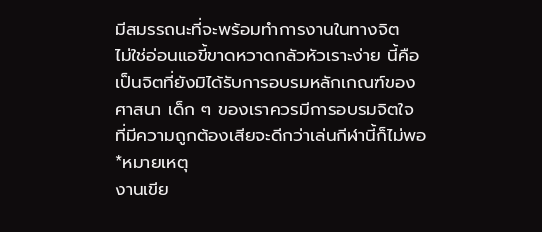มีสมรรถนะที่จะพร้อมทำการงานในทางจิต
ไม่ใช่อ่อนแอขี้ขาดหวาดกลัวหัวเราะง่าย นี้คือเป็นจิตที่ยังมิได้รับการอบรมหลักเกณฑ์ของศาสนา เด็ก ๆ ของเราควรมีการอบรมจิตใจ ที่มีความถูกต้องเสียจะดีกว่าเล่นกีฬานี้ก็ไม่พอ
*หมายเหตุ
งานเขีย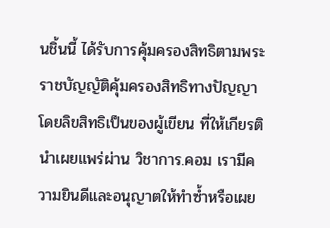นชิ้นนี้ ได้รับการคุ้มครองสิทธิตามพระราชบัญญัติคุ้มครองสิทธิทางปัญญา โดยลิขสิทธิเป็นของผู้เขียน ที่ให้เกียรตินำเผยแพร่ผ่าน วิชาการ.คอม เรามีความยินดีและอนุญาตให้ทำซ้ำหรือเผย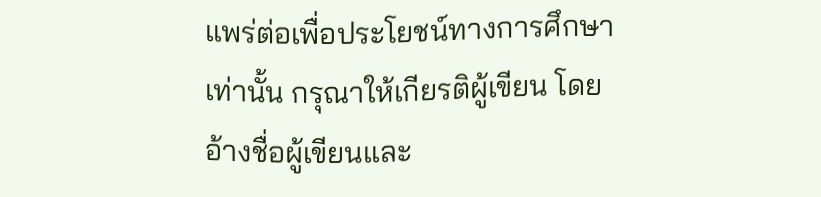แพร่ต่อเพื่อประโยชน์ทางการศึกษาเท่านั้น กรุณาให้เกียรติผู้เขียน โดยอ้างชื่อผู้เขียนและ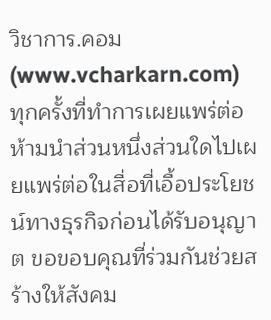วิชาการ.คอม (www.vcharkarn.com) ทุกครั้งที่ทำการเผยแพร่ต่อ ห้ามนำส่วนหนึ่งส่วนใดไปเผยแพร่ต่อในสื่อที่เอื้อประโยชน์ทางธุรกิจก่อนได้รับอนุญาต ขอขอบคุณที่ร่วมกันช่วยสร้างให้สังคม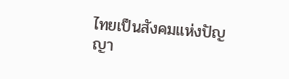ไทยเป็นสังคมแห่งปัญญา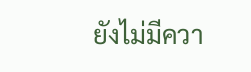ยังไม่มีควา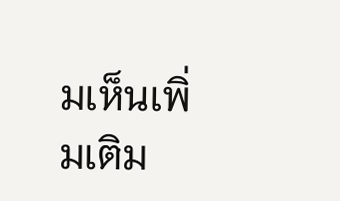มเห็นเพิ่มเติม